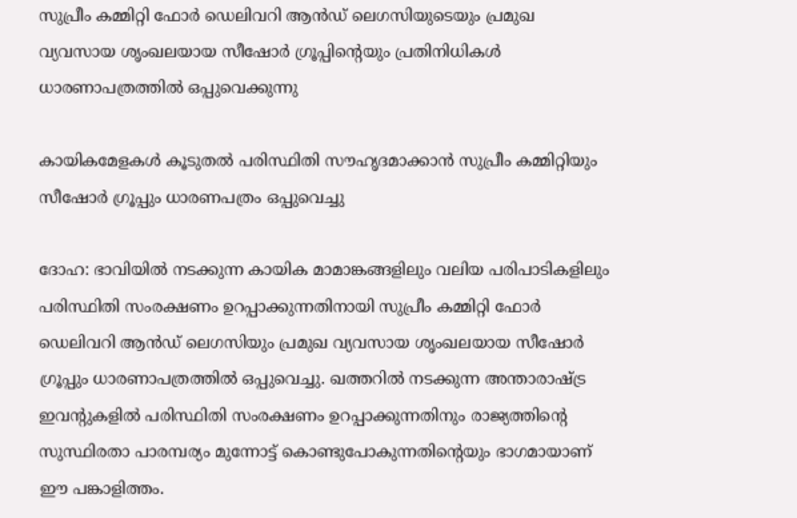സുപ്രീം കമ്മിറ്റി ഫോർ ഡെലിവറി ആൻഡ് ലെഗസിയുടെയും പ്രമുഖ വ്യവസായ ശൃംഖലയായ സീഷോർ ഗ്രൂപ്പിന്റെയും പ്രതിനിധികൾ ധാരണാപത്രത്തിൽ ഒപ്പുവെക്കുന്നു

കായികമേളകൾ കൂടുതൽ പരിസ്ഥിതി സൗഹൃദമാക്കാൻ സുപ്രീം കമ്മിറ്റിയും സീഷോർ ഗ്രൂപ്പും ധാരണപത്രം ഒപ്പുവെച്ചു

ദോഹ: ഭാവിയിൽ നടക്കുന്ന കായിക മാമാങ്കങ്ങളിലും വലിയ പരിപാടികളിലും പരിസ്ഥിതി സംരക്ഷണം ഉറപ്പാക്കുന്നതിനായി സുപ്രീം കമ്മിറ്റി ഫോർ ഡെലിവറി ആൻഡ് ലെഗസിയും പ്രമുഖ വ്യവസായ ശൃംഖലയായ സീഷോർ ഗ്രൂപ്പും ധാരണാപത്രത്തിൽ ഒപ്പുവെച്ചു. ഖത്തറിൽ നടക്കുന്ന അന്താരാഷ്ട്ര ഇവന്റുകളിൽ പരിസ്ഥിതി സംരക്ഷണം ഉറപ്പാക്കുന്നതിനും രാജ്യത്തിന്റെ സുസ്ഥിരതാ പാരമ്പര്യം മുന്നോട്ട് കൊണ്ടുപോകുന്നതിന്റെയും ഭാഗമായാണ് ഈ പങ്കാളിത്തം.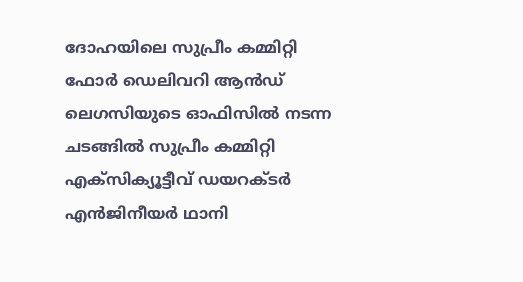ദോഹയിലെ സുപ്രീം കമ്മിറ്റി ഫോർ ഡെലിവറി ആൻഡ് ലെഗസിയുടെ ഓഫിസിൽ നടന്ന ചടങ്ങിൽ സുപ്രീം കമ്മിറ്റി എക്സിക്യൂട്ടീവ് ഡയറക്ടർ എൻജിനീയർ ഥാനി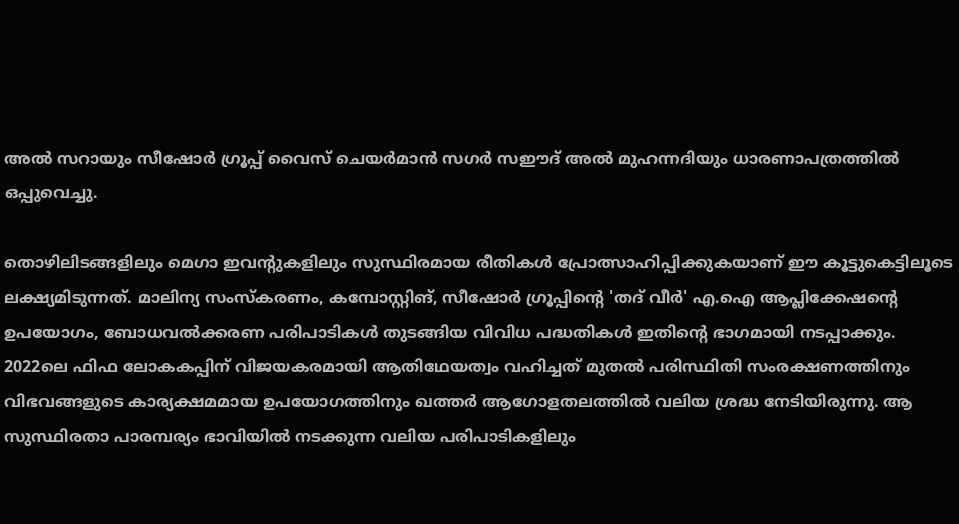അൽ സറായും സീഷോർ ഗ്രൂപ്പ് വൈസ് ചെയർമാൻ സഗർ സഈദ് അൽ മുഹന്നദിയും ധാരണാപത്രത്തിൽ ഒപ്പുവെച്ചു.

തൊഴിലിടങ്ങളിലും മെഗാ ഇവന്റുകളിലും സുസ്ഥിരമായ രീതികൾ പ്രോത്സാഹിപ്പിക്കുകയാണ് ഈ കൂട്ടുകെട്ടിലൂടെ ലക്ഷ്യമിടുന്നത്. മാലിന്യ സംസ്കരണം, കമ്പോസ്റ്റിങ്, സീഷോർ ഗ്രൂപ്പിന്റെ 'തദ് വീർ' എ.ഐ ആപ്ലിക്കേഷന്റെ ഉപയോഗം, ബോധവൽക്കരണ പരിപാടികൾ തുടങ്ങിയ വിവിധ പദ്ധതികൾ ഇതിന്റെ ഭാഗമായി നടപ്പാക്കും. 2022ലെ ഫിഫ ലോകകപ്പിന് വിജയകരമായി ആതിഥേയത്വം വഹിച്ചത് മുതൽ പരിസ്ഥിതി സംരക്ഷണത്തിനും വിഭവങ്ങളുടെ കാര്യക്ഷമമായ ഉപയോഗത്തിനും ഖത്തർ ആഗോളതലത്തിൽ വലിയ ശ്രദ്ധ നേടിയിരുന്നു. ആ സുസ്ഥിരതാ പാരമ്പര്യം ഭാവിയിൽ നടക്കുന്ന വലിയ പരിപാടികളിലും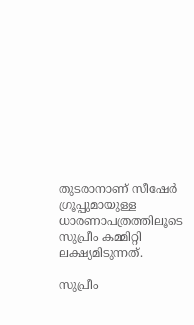തുടരാനാണ് സീഷേർ ഗ്രൂപ്പുമായുള്ള ധാരണാപത്രത്തിലൂടെ സുപ്രീം കമ്മിറ്റി ലക്ഷ്യമിടുന്നത്.

സുപ്രീം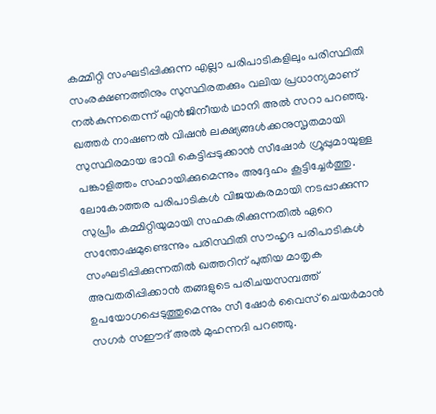കമ്മിറ്റി സംഘടിപ്പിക്കുന്ന എല്ലാ പരിപാടികളിലും പരിസ്ഥിതി സംരക്ഷണത്തിനും സുസ്ഥിരതക്കും വലിയ പ്രധാന്യമാണ് നൽകുന്നതെന്ന് എൻജിനീയർ ഥാനി അൽ സറാ പറഞ്ഞു. ഖത്തർ നാഷണൽ വിഷൻ ലക്ഷ്യങ്ങൾക്കനുസൃതമായി സുസ്ഥിരമായ ഭാവി കെട്ടിപ്പടുക്കാൻ സീഷോർ ഗ്രൂപ്പുമായുള്ള പങ്കാളിത്തം സഹായിക്കുമെന്നും അദ്ദേഹം കൂട്ടിച്ചേർത്തു. ലോകോത്തര പരിപാടികൾ വിജയകരമായി നടപ്പാക്കുന്ന സുപ്രീം കമ്മിറ്റിയുമായി സഹകരിക്കുന്നതിൽ ഏറെ സന്തോഷമുണ്ടെന്നും പരിസ്ഥിതി സൗഹൃദ പരിപാടികൾ സംഘടിപ്പിക്കുന്നതിൽ ഖത്തറിന് പുതിയ മാതൃക അവതരിപ്പിക്കാൻ തങ്ങളുടെ പരിചയസമ്പത്ത് ഉപയോഗപ്പെടുത്തുമെന്നും സീ ഷോർ വൈസ് ചെയർമാൻ സഗർ സഈദ് അൽ മുഹന്നദി പറഞ്ഞു.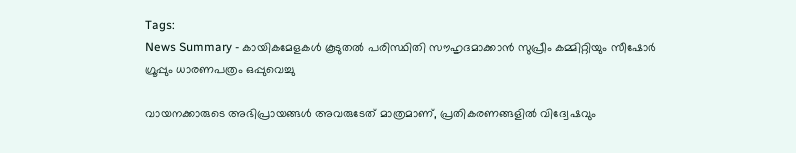Tags:
News Summary - കായികമേളകൾ കൂടുതൽ പരിസ്ഥിതി സൗഹൃദമാക്കാൻ സുപ്രീം കമ്മിറ്റിയും സീഷോർ ഗ്രൂപ്പും ധാരണപത്രം ഒപ്പുവെച്ചു

വായനക്കാരുടെ അഭിപ്രായങ്ങള്‍ അവരുടേത് മാത്രമാണ്, പ്രതികരണങ്ങളിൽ വിദ്വേഷവും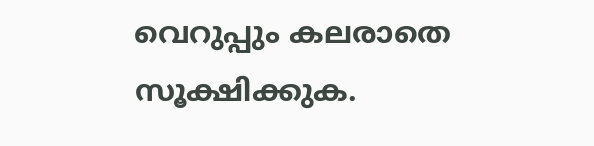വെറുപ്പും കലരാതെ സൂക്ഷിക്കുക.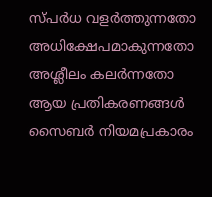സ്പർധ വളർത്തുന്നതോ അധിക്ഷേപമാകുന്നതോ അശ്ലീലം കലർന്നതോ ആയ പ്രതികരണങ്ങൾ സൈബർ നിയമപ്രകാരം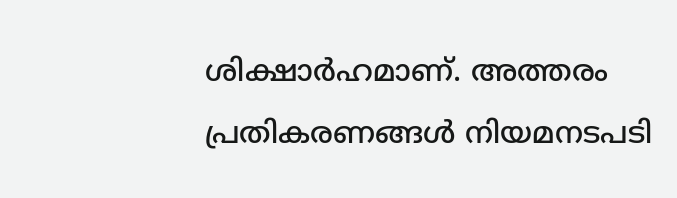ശിക്ഷാർഹമാണ്. അത്തരം പ്രതികരണങ്ങൾ നിയമനടപടി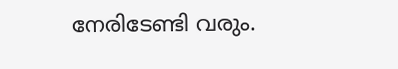നേരിടേണ്ടി വരും.